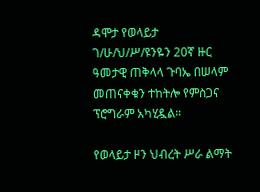ዳሞታ የወላይታ ገ/ሁ/ህ/ሥ/ዩንዬን 20ኛ ዙር ዓመታዊ ጠቅላላ ጉባኤ በሠላም መጠናቀቁን ተከትሎ የምስጋና ፕሮግራም አካሂዷል።

የወላይታ ዞን ህብረት ሥራ ልማት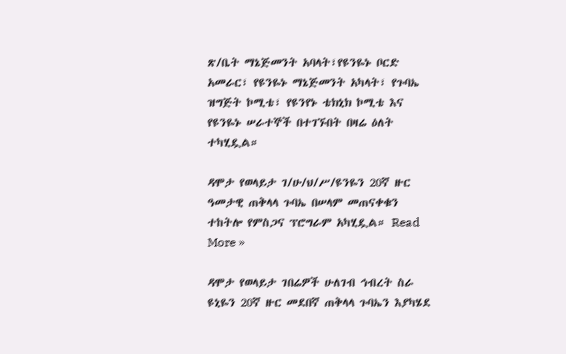ጽ/ቤት ማኔጅመንት አባላት፣የዩንዬኑ ቦርድ አመራር፣ የዩንዬኑ ማኔጅመንት አካላት፣ የጉባኤ ዝግጅት ኮሚቴ፣ የዩንየኑ ቴክኒክ ኮሚቴ እና የዩንዬኑ ሠራተኞች በተገኙበት በዛሬ ዕለት ተካሂዷል።

ዳሞታ የወላይታ ገ/ሁ/ህ/ሥ/ዩንዬን 20ኛ ዙር ዓመታዊ ጠቅላላ ጉባኤ በሠላም መጠናቀቁን ተከትሎ የምስጋና ፕሮግራም አካሂዷል። Read More »

ዳሞታ የወላይታ ገበሬዎች ሁለገብ ኅብረት ስራ ዩኒዬን 20ኛ ዙር መደበኛ ጠቅላላ ጉባኤን እያካሄደ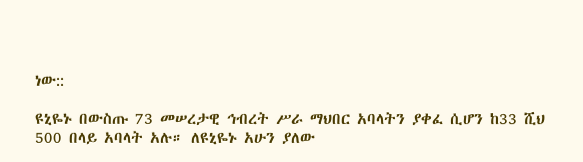ነው::

ዩኒዬኑ በውስጡ 73 መሠረታዊ ኅብረት ሥራ ማህበር አባላትን ያቀፈ ሲሆን ከ33 ሺህ 500 በላይ አባላት አሉ። ለዩኒዬኑ አሁን ያለው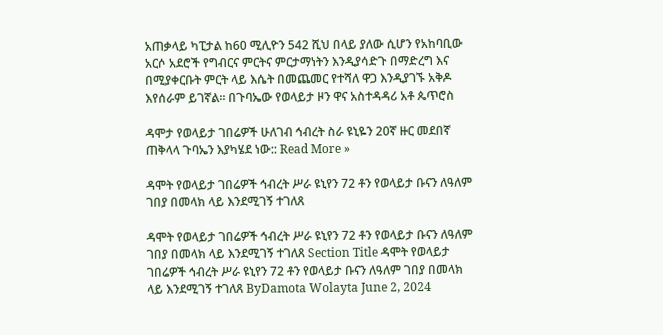አጠቃላይ ካፒታል ከ60 ሚሊዮን 542 ሺህ በላይ ያለው ሲሆን የአከባቢው አርሶ አደሮች የግብርና ምርትና ምርታማነትን እንዲያሳድጉ በማድረግ እና በሚያቀርቡት ምርት ላይ እሴት በመጨመር የተሻለ ዋጋ እንዲያገኙ አቅዶ እየሰራም ይገኛል። በጉባኤው የወላይታ ዞን ዋና አስተዳዳሪ አቶ ጴጥሮስ

ዳሞታ የወላይታ ገበሬዎች ሁለገብ ኅብረት ስራ ዩኒዬን 20ኛ ዙር መደበኛ ጠቅላላ ጉባኤን እያካሄደ ነው:: Read More »

ዳሞት የወላይታ ገበሬዎች ኅብረት ሥራ ዩኒየን 72 ቶን የወላይታ ቡናን ለዓለም ገበያ በመላክ ላይ እንደሚገኝ ተገለጸ

ዳሞት የወላይታ ገበሬዎች ኅብረት ሥራ ዩኒየን 72 ቶን የወላይታ ቡናን ለዓለም ገበያ በመላክ ላይ እንደሚገኝ ተገለጸ Section Title ዳሞት የወላይታ ገበሬዎች ኅብረት ሥራ ዩኒየን 72 ቶን የወላይታ ቡናን ለዓለም ገበያ በመላክ ላይ እንደሚገኝ ተገለጸ ByDamota Wolayta June 2, 2024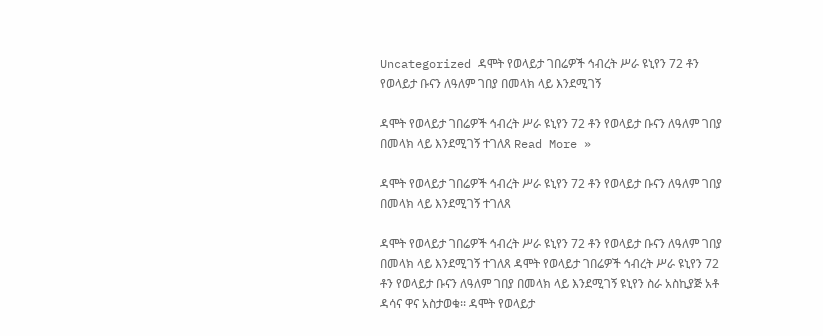Uncategorized ዳሞት የወላይታ ገበሬዎች ኅብረት ሥራ ዩኒየን 72 ቶን የወላይታ ቡናን ለዓለም ገበያ በመላክ ላይ እንደሚገኝ

ዳሞት የወላይታ ገበሬዎች ኅብረት ሥራ ዩኒየን 72 ቶን የወላይታ ቡናን ለዓለም ገበያ በመላክ ላይ እንደሚገኝ ተገለጸ Read More »

ዳሞት የወላይታ ገበሬዎች ኅብረት ሥራ ዩኒየን 72 ቶን የወላይታ ቡናን ለዓለም ገበያ በመላክ ላይ እንደሚገኝ ተገለጸ

ዳሞት የወላይታ ገበሬዎች ኅብረት ሥራ ዩኒየን 72 ቶን የወላይታ ቡናን ለዓለም ገበያ በመላክ ላይ እንደሚገኝ ተገለጸ ዳሞት የወላይታ ገበሬዎች ኅብረት ሥራ ዩኒየን 72 ቶን የወላይታ ቡናን ለዓለም ገበያ በመላክ ላይ እንደሚገኝ ዩኒየን ስራ አስኪያጅ አቶ ዳሳና ዋና አስታወቁ፡፡ ዳሞት የወላይታ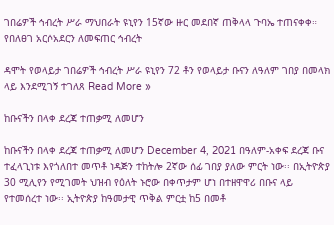ገበሬዎች ኅብረት ሥራ ማህበራት ዩኒየን 15ኛው ዙር መደበኛ ጠቅላላ ጉባኤ ተጠናቀቀ። የበለፀገ አርሶአደርን ለመፍጠር ኅብረት

ዳሞት የወላይታ ገበሬዎች ኅብረት ሥራ ዩኒየን 72 ቶን የወላይታ ቡናን ለዓለም ገበያ በመላክ ላይ እንደሚገኝ ተገለጸ Read More »

ከቡናችን በላቀ ደረጃ ተጠቃሚ ለመሆን

ከቡናችን በላቀ ደረጃ ተጠቃሚ ለመሆን December 4, 2021 በዓለም-አቀፍ ደረጃ ቡና ተፈላጊነቱ እየጎለበተ መጥቶ ነዳጅን ተከትሎ 2ኛው ሰፊ ገበያ ያለው ምርት ነው፡፡ በኢትዮጵያ 30 ሚሊየን የሚገመት ህዝብ የዕለት ኑሮው በቀጥታም ሆነ በተዘዋዋሪ በቡና ላይ የተመሰረተ ነው፡፡ ኢትዮጵያ ከዓመታዊ ጥቅል ምርቷ ከ5 በመቶ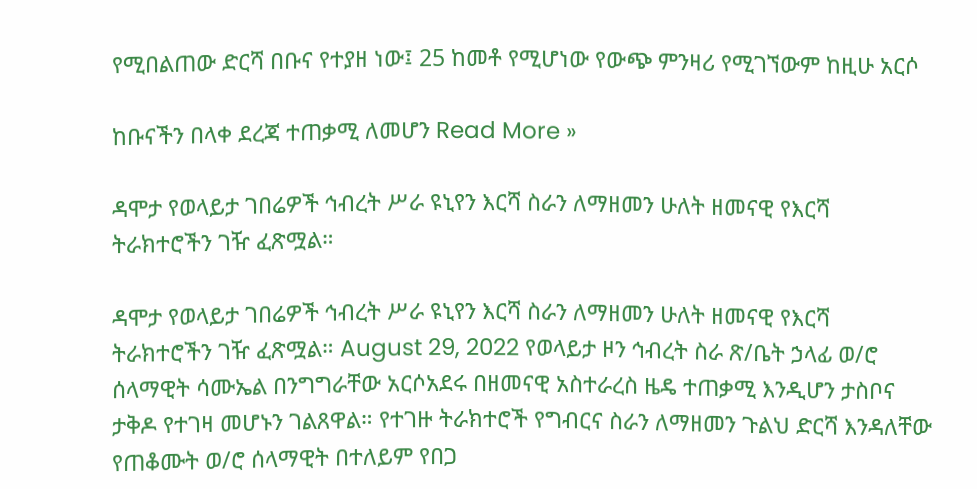የሚበልጠው ድርሻ በቡና የተያዘ ነው፤ 25 ከመቶ የሚሆነው የውጭ ምንዛሪ የሚገኘውም ከዚሁ አርሶ

ከቡናችን በላቀ ደረጃ ተጠቃሚ ለመሆን Read More »

ዳሞታ የወላይታ ገበሬዎች ኅብረት ሥራ ዩኒየን እርሻ ስራን ለማዘመን ሁለት ዘመናዊ የእርሻ ትራክተሮችን ገዥ ፈጽሟል።

ዳሞታ የወላይታ ገበሬዎች ኅብረት ሥራ ዩኒየን እርሻ ስራን ለማዘመን ሁለት ዘመናዊ የእርሻ ትራክተሮችን ገዥ ፈጽሟል። August 29, 2022 የወላይታ ዞን ኅብረት ስራ ጽ/ቤት ኃላፊ ወ/ሮ ሰላማዊት ሳሙኤል በንግግራቸው አርሶአደሩ በዘመናዊ አስተራረስ ዜዴ ተጠቃሚ እንዲሆን ታስቦና ታቅዶ የተገዛ መሆኑን ገልጸዋል። የተገዙ ትራክተሮች የግብርና ስራን ለማዘመን ጉልህ ድርሻ እንዳለቸው የጠቆሙት ወ/ሮ ሰላማዊት በተለይም የበጋ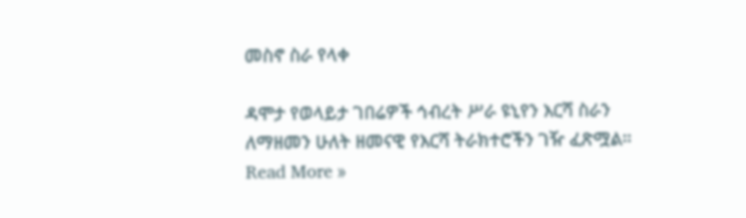መስኖ ስራ የላቀ

ዳሞታ የወላይታ ገበሬዎች ኅብረት ሥራ ዩኒየን እርሻ ስራን ለማዘመን ሁለት ዘመናዊ የእርሻ ትራክተሮችን ገዥ ፈጽሟል። Read More »